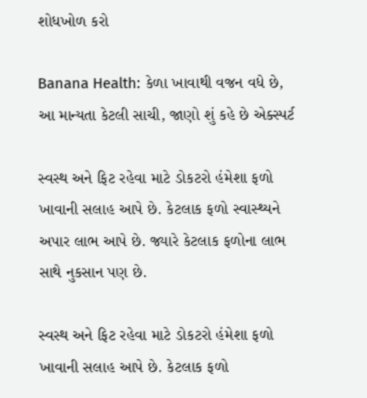શોધખોળ કરો

Banana Health: કેળા ખાવાથી વજન વધે છે, આ માન્યતા કેટલી સાચી, જાણો શું કહે છે એક્સ્પર્ટ

સ્વસ્થ અને ફિટ રહેવા માટે ડોકટરો હંમેશા ફળો ખાવાની સલાહ આપે છે. કેટલાક ફળો સ્વાસ્થ્યને અપાર લાભ આપે છે. જ્યારે કેટલાક ફળોના લાભ સાથે નુકસાન પણ છે.

સ્વસ્થ અને ફિટ રહેવા માટે ડોકટરો હંમેશા ફળો ખાવાની સલાહ આપે છે. કેટલાક ફળો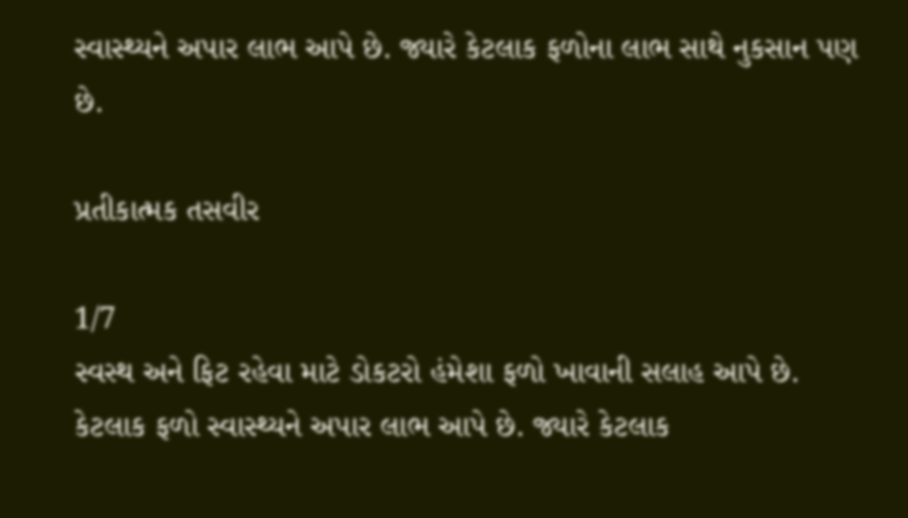સ્વાસ્થ્યને અપાર લાભ આપે છે. જ્યારે કેટલાક ફળોના લાભ સાથે નુકસાન પણ છે.

પ્રતીકાત્મક તસવીર

1/7
સ્વસ્થ અને ફિટ રહેવા માટે ડોકટરો હંમેશા ફળો ખાવાની સલાહ આપે છે. કેટલાક ફળો સ્વાસ્થ્યને અપાર લાભ આપે છે. જ્યારે કેટલાક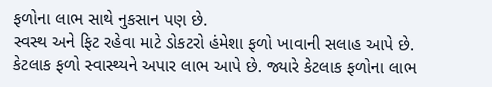ફળોના લાભ સાથે નુકસાન પણ છે.
સ્વસ્થ અને ફિટ રહેવા માટે ડોકટરો હંમેશા ફળો ખાવાની સલાહ આપે છે. કેટલાક ફળો સ્વાસ્થ્યને અપાર લાભ આપે છે. જ્યારે કેટલાક ફળોના લાભ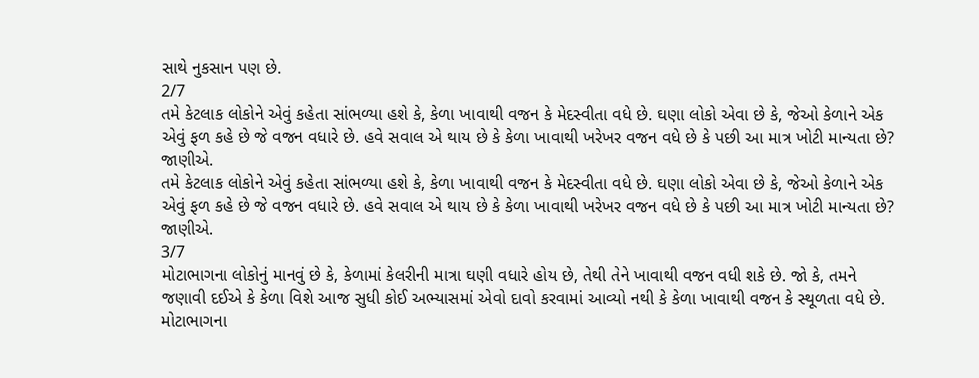સાથે નુકસાન પણ છે.
2/7
તમે કેટલાક લોકોને એવું કહેતા સાંભળ્યા હશે કે, કેળા ખાવાથી વજન કે મેદસ્વીતા વધે છે. ઘણા લોકો એવા છે કે, જેઓ કેળાને એક એવું ફળ કહે છે જે વજન વધારે છે. હવે સવાલ એ થાય છે કે કેળા ખાવાથી ખરેખર વજન વધે છે કે પછી આ માત્ર ખોટી માન્યતા છે? જાણીએ.
તમે કેટલાક લોકોને એવું કહેતા સાંભળ્યા હશે કે, કેળા ખાવાથી વજન કે મેદસ્વીતા વધે છે. ઘણા લોકો એવા છે કે, જેઓ કેળાને એક એવું ફળ કહે છે જે વજન વધારે છે. હવે સવાલ એ થાય છે કે કેળા ખાવાથી ખરેખર વજન વધે છે કે પછી આ માત્ર ખોટી માન્યતા છે? જાણીએ.
3/7
મોટાભાગના લોકોનું માનવું છે કે, કેળામાં કેલરીની માત્રા ઘણી વધારે હોય છે, તેથી તેને ખાવાથી વજન વધી શકે છે. જો કે, તમને જણાવી દઈએ કે કેળા વિશે આજ સુધી કોઈ અભ્યાસમાં એવો દાવો કરવામાં આવ્યો નથી કે કેળા ખાવાથી વજન કે સ્થૂળતા વધે છે.
મોટાભાગના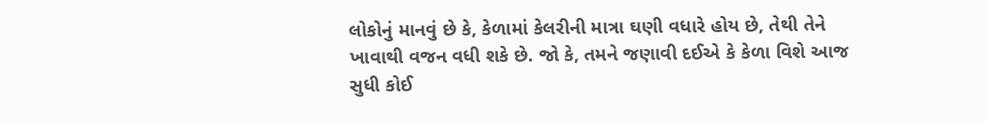લોકોનું માનવું છે કે, કેળામાં કેલરીની માત્રા ઘણી વધારે હોય છે, તેથી તેને ખાવાથી વજન વધી શકે છે. જો કે, તમને જણાવી દઈએ કે કેળા વિશે આજ સુધી કોઈ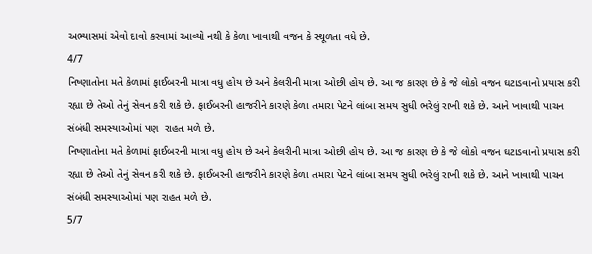અભ્યાસમાં એવો દાવો કરવામાં આવ્યો નથી કે કેળા ખાવાથી વજન કે સ્થૂળતા વધે છે.
4/7
નિષ્ણાતોના મતે કેળામાં ફાઈબરની માત્રા વધુ હોય છે અને કેલરીની માત્રા ઓછી હોય છે. આ જ કારણ છે કે જે લોકો વજન ઘટાડવાનો પ્રયાસ કરી રહ્યા છે તેઓ તેનું સેવન કરી શકે છે. ફાઈબરની હાજરીને કારણે કેળા તમારા પેટને લાંબા સમય સુધી ભરેલું રાખી શકે છે. આને ખાવાથી પાચન સંબંધી સમસ્યાઓમાં પણ  રાહત મળે છે.
નિષ્ણાતોના મતે કેળામાં ફાઈબરની માત્રા વધુ હોય છે અને કેલરીની માત્રા ઓછી હોય છે. આ જ કારણ છે કે જે લોકો વજન ઘટાડવાનો પ્રયાસ કરી રહ્યા છે તેઓ તેનું સેવન કરી શકે છે. ફાઈબરની હાજરીને કારણે કેળા તમારા પેટને લાંબા સમય સુધી ભરેલું રાખી શકે છે. આને ખાવાથી પાચન સંબંધી સમસ્યાઓમાં પણ રાહત મળે છે.
5/7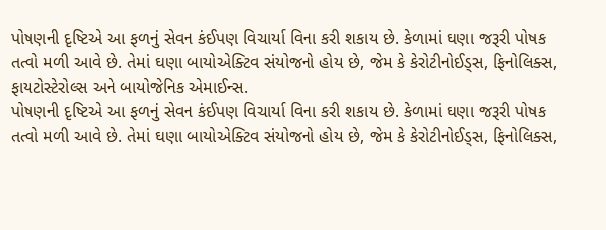પોષણની દૃષ્ટિએ આ ફળનું સેવન કંઈપણ વિચાર્યા વિના કરી શકાય છે. કેળામાં ઘણા જરૂરી પોષક તત્વો મળી આવે છે. તેમાં ઘણા બાયોએક્ટિવ સંયોજનો હોય છે, જેમ કે કેરોટીનોઈડ્સ, ફિનોલિક્સ, ફાયટોસ્ટેરોલ્સ અને બાયોજેનિક એમાઈન્સ.
પોષણની દૃષ્ટિએ આ ફળનું સેવન કંઈપણ વિચાર્યા વિના કરી શકાય છે. કેળામાં ઘણા જરૂરી પોષક તત્વો મળી આવે છે. તેમાં ઘણા બાયોએક્ટિવ સંયોજનો હોય છે, જેમ કે કેરોટીનોઈડ્સ, ફિનોલિક્સ,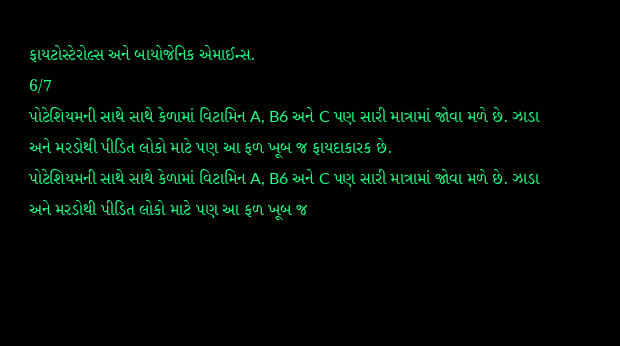ફાયટોસ્ટેરોલ્સ અને બાયોજેનિક એમાઈન્સ.
6/7
પોટેશિયમની સાથે સાથે કેળામાં વિટામિન A, B6 અને C પણ સારી માત્રામાં જોવા મળે છે. ઝાડા અને મરડોથી પીડિત લોકો માટે પણ આ ફળ ખૂબ જ ફાયદાકારક છે.
પોટેશિયમની સાથે સાથે કેળામાં વિટામિન A, B6 અને C પણ સારી માત્રામાં જોવા મળે છે. ઝાડા અને મરડોથી પીડિત લોકો માટે પણ આ ફળ ખૂબ જ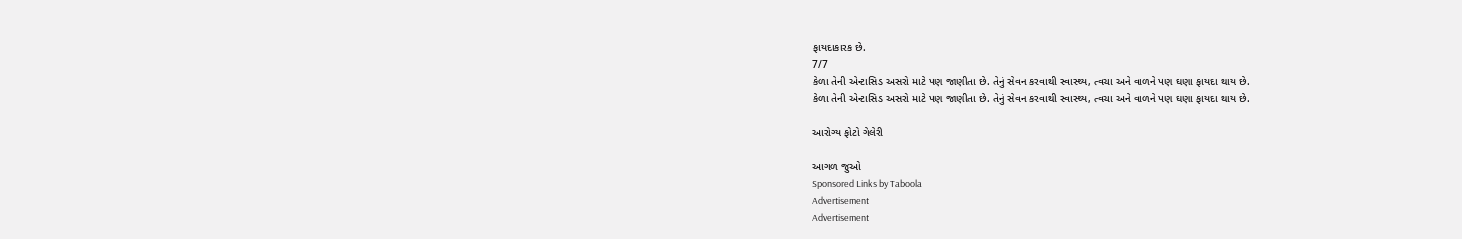ફાયદાકારક છે.
7/7
કેળા તેની એન્ટાસિડ અસરો માટે પણ જાણીતા છે. તેનું સેવન કરવાથી સ્વાસ્થ્ય, ત્વચા અને વાળને પણ ઘણા ફાયદા થાય છે.
કેળા તેની એન્ટાસિડ અસરો માટે પણ જાણીતા છે. તેનું સેવન કરવાથી સ્વાસ્થ્ય, ત્વચા અને વાળને પણ ઘણા ફાયદા થાય છે.

આરોગ્ય ફોટો ગેલેરી

આગળ જુઓ
Sponsored Links by Taboola
Advertisement
Advertisement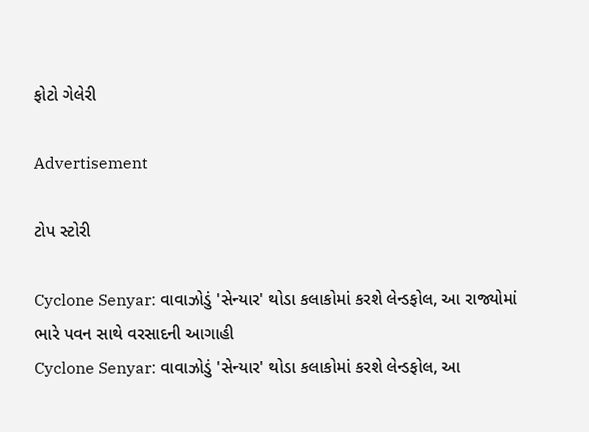ફોટો ગેલેરી

Advertisement

ટોપ સ્ટોરી

Cyclone Senyar: વાવાઝોડું 'સેન્યાર' થોડા કલાકોમાં કરશે લેન્ડફોલ, આ રાજ્યોમાં ભારે પવન સાથે વરસાદની આગાહી
Cyclone Senyar: વાવાઝોડું 'સેન્યાર' થોડા કલાકોમાં કરશે લેન્ડફોલ, આ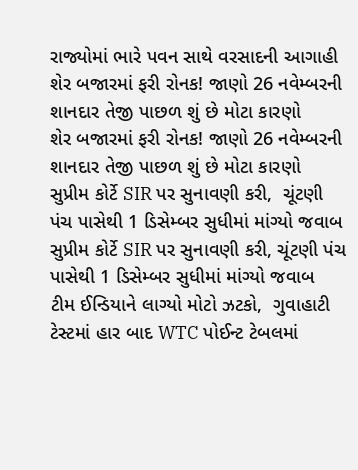રાજ્યોમાં ભારે પવન સાથે વરસાદની આગાહી
શેર બજારમાં ફરી રોનક! જાણો 26 નવેમ્બરની શાનદાર તેજી પાછળ શું છે મોટા કારણો
શેર બજારમાં ફરી રોનક! જાણો 26 નવેમ્બરની શાનદાર તેજી પાછળ શું છે મોટા કારણો
સુપ્રીમ કોર્ટે SIR પર સુનાવણી કરી,  ચૂંટણી પંચ પાસેથી 1 ડિસેમ્બર સુધીમાં માંગ્યો જવાબ
સુપ્રીમ કોર્ટે SIR પર સુનાવણી કરી, ચૂંટણી પંચ પાસેથી 1 ડિસેમ્બર સુધીમાં માંગ્યો જવાબ
ટીમ ઈન્ડિયાને લાગ્યો મોટો ઝટકો,  ગુવાહાટી ટેસ્ટમાં હાર બાદ WTC પોઈન્ટ ટેબલમાં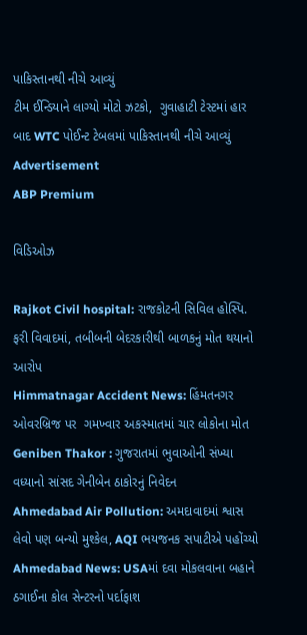પાકિસ્તાનથી નીચે આવ્યું
ટીમ ઈન્ડિયાને લાગ્યો મોટો ઝટકો,  ગુવાહાટી ટેસ્ટમાં હાર બાદ WTC પોઈન્ટ ટેબલમાં પાકિસ્તાનથી નીચે આવ્યું
Advertisement
ABP Premium

વિડિઓઝ

Rajkot Civil hospital: રાજકોટની સિવિલ હોસ્પિ. ફરી વિવાદમાં, તબીબની બેદરકારીથી બાળકનું મોત થયાનો આરોપ
Himmatnagar Accident News: હિંમતનગર ઓવરબ્રિજ પર  ગમખ્વાર અકસ્માતમાં ચાર લોકોના મોત
Geniben Thakor : ગુજરાતમાં ભુવાઓની સંખ્યા વધ્યાનો સાંસદ ગેનીબેન ઠાકોરનું નિવેદન
Ahmedabad Air Pollution: અમદાવાદમાં શ્વાસ લેવો પણ બન્યો મુશ્કેલ, AQI ભયજનક સપાટીએ પહોંચ્યો
Ahmedabad News: USAમાં દવા મોકલવાના બહાને ઠગાઈના કોલ સેન્ટરનો પર્દાફાશ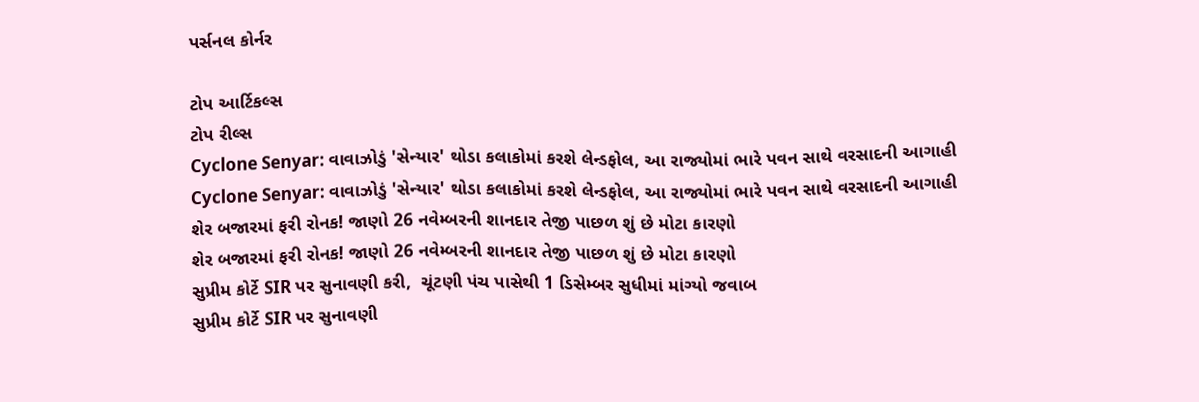પર્સનલ કોર્નર

ટોપ આર્ટિકલ્સ
ટોપ રીલ્સ
Cyclone Senyar: વાવાઝોડું 'સેન્યાર' થોડા કલાકોમાં કરશે લેન્ડફોલ, આ રાજ્યોમાં ભારે પવન સાથે વરસાદની આગાહી
Cyclone Senyar: વાવાઝોડું 'સેન્યાર' થોડા કલાકોમાં કરશે લેન્ડફોલ, આ રાજ્યોમાં ભારે પવન સાથે વરસાદની આગાહી
શેર બજારમાં ફરી રોનક! જાણો 26 નવેમ્બરની શાનદાર તેજી પાછળ શું છે મોટા કારણો
શેર બજારમાં ફરી રોનક! જાણો 26 નવેમ્બરની શાનદાર તેજી પાછળ શું છે મોટા કારણો
સુપ્રીમ કોર્ટે SIR પર સુનાવણી કરી,  ચૂંટણી પંચ પાસેથી 1 ડિસેમ્બર સુધીમાં માંગ્યો જવાબ
સુપ્રીમ કોર્ટે SIR પર સુનાવણી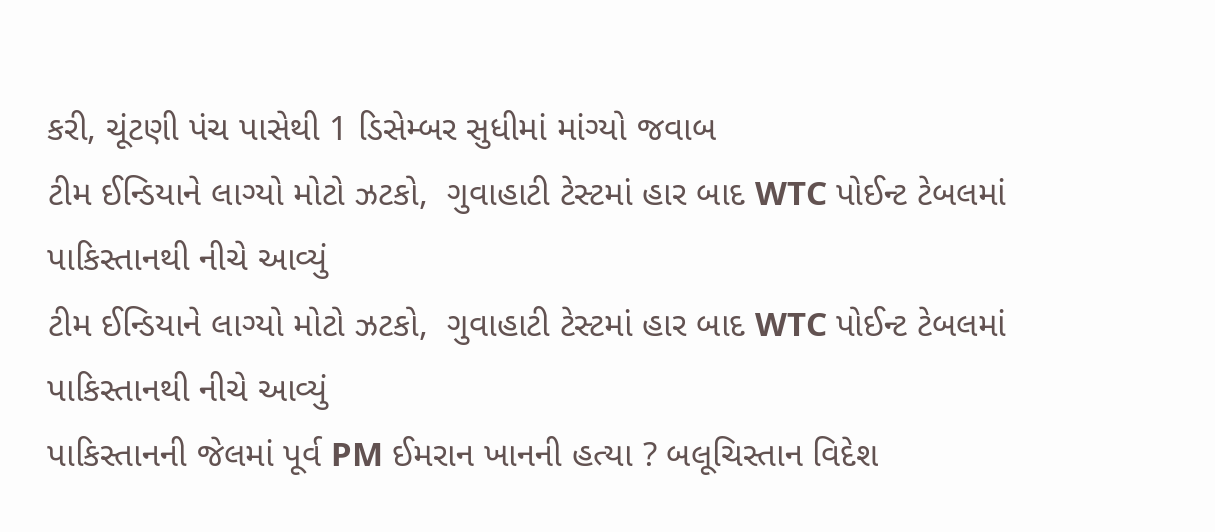કરી, ચૂંટણી પંચ પાસેથી 1 ડિસેમ્બર સુધીમાં માંગ્યો જવાબ
ટીમ ઈન્ડિયાને લાગ્યો મોટો ઝટકો,  ગુવાહાટી ટેસ્ટમાં હાર બાદ WTC પોઈન્ટ ટેબલમાં પાકિસ્તાનથી નીચે આવ્યું
ટીમ ઈન્ડિયાને લાગ્યો મોટો ઝટકો,  ગુવાહાટી ટેસ્ટમાં હાર બાદ WTC પોઈન્ટ ટેબલમાં પાકિસ્તાનથી નીચે આવ્યું
પાકિસ્તાનની જેલમાં પૂર્વ PM ઈમરાન ખાનની હત્યા ? બલૂચિસ્તાન વિદેશ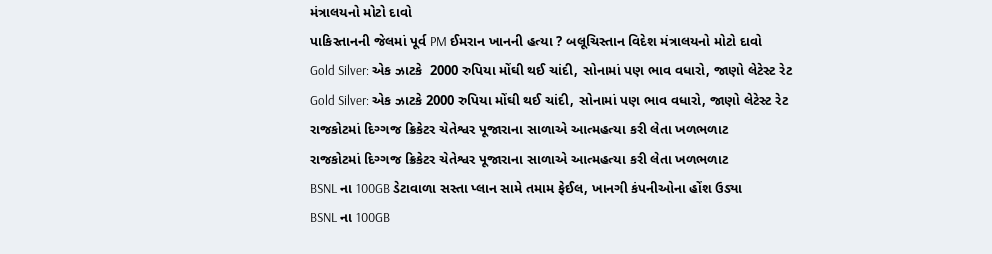મંત્રાલયનો મોટો દાવો
પાકિસ્તાનની જેલમાં પૂર્વ PM ઈમરાન ખાનની હત્યા ? બલૂચિસ્તાન વિદેશ મંત્રાલયનો મોટો દાવો
Gold Silver: એક ઝાટકે  2000 રુપિયા મોંઘી થઈ ચાંદી, સોનામાં પણ ભાવ વધારો, જાણો લેટેસ્ટ રેટ
Gold Silver: એક ઝાટકે 2000 રુપિયા મોંઘી થઈ ચાંદી, સોનામાં પણ ભાવ વધારો, જાણો લેટેસ્ટ રેટ
રાજકોટમાં દિગ્ગજ ક્રિકેટર ચેતેશ્વર પૂજારાના સાળાએ આત્મહત્યા કરી લેતા ખળભળાટ
રાજકોટમાં દિગ્ગજ ક્રિકેટર ચેતેશ્વર પૂજારાના સાળાએ આત્મહત્યા કરી લેતા ખળભળાટ
BSNL ના 100GB ડેટાવાળા સસ્તા પ્લાન સામે તમામ ફેઈલ, ખાનગી કંપનીઓના હોંશ ઉડ્યા
BSNL ના 100GB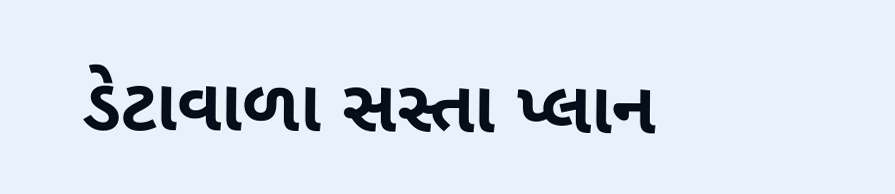ડેટાવાળા સસ્તા પ્લાન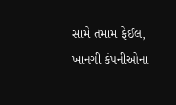સામે તમામ ફેઈલ, ખાનગી કંપનીઓના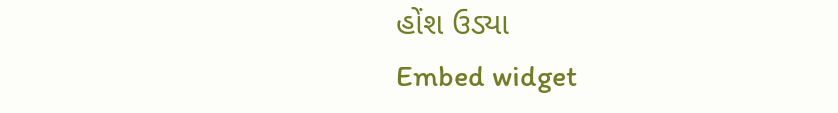હોંશ ઉડ્યા
Embed widget